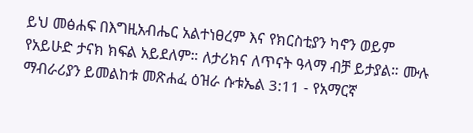ይህ መፅሐፍ በእግዚአብሔር አልተነፀረም እና የክርስቲያን ካኖን ወይም የአይሁድ ታናክ ክፍል አይደለም። ለታሪክና ለጥናት ዓላማ ብቻ ይታያል። ሙሉ ማብራሪያን ይመልከቱ መጽሐፈ ዕዝራ ሱቱኤል 3:11 - የአማርኛ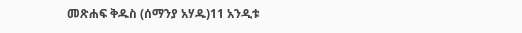መጽሐፍ ቅዱስ (ሰማንያ አሃዱ)11 አንዲቱ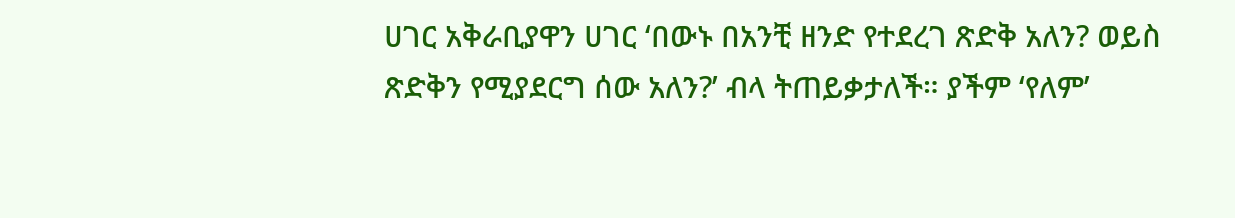ሀገር አቅራቢያዋን ሀገር ‘በውኑ በአንቺ ዘንድ የተደረገ ጽድቅ አለን? ወይስ ጽድቅን የሚያደርግ ሰው አለን?’ ብላ ትጠይቃታለች። ያችም ‘የለም’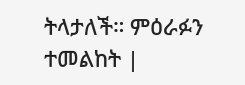ትላታለች። ምዕራፉን ተመልከት |